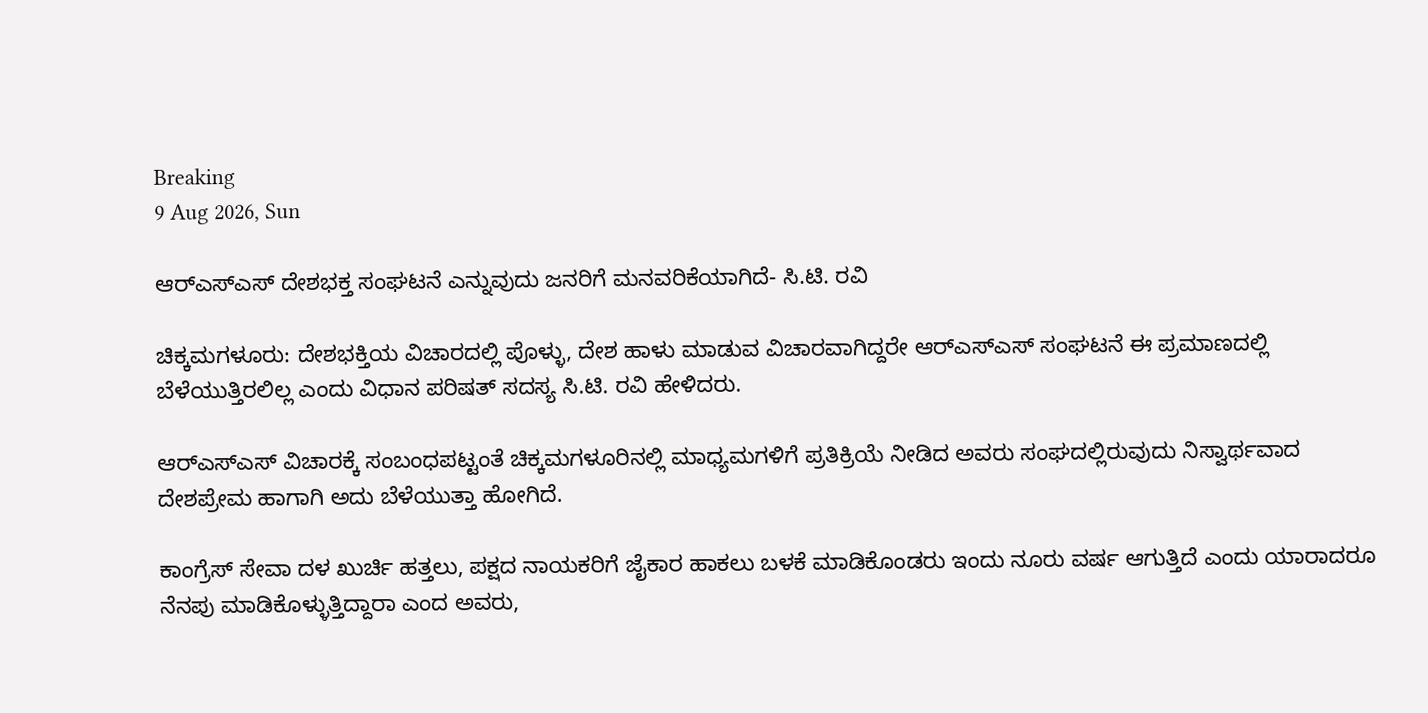Breaking
9 Aug 2026, Sun

ಆರ್‌ಎಸ್‌ಎಸ್ ದೇಶಭಕ್ತ ಸಂಘಟನೆ ಎನ್ನುವುದು ಜನರಿಗೆ ಮನವರಿಕೆಯಾಗಿದೆ- ಸಿ.ಟಿ. ರವಿ

ಚಿಕ್ಕಮಗಳೂರು: ದೇಶಭಕ್ತಿಯ ವಿಚಾರದಲ್ಲಿ ಪೊಳ್ಳು, ದೇಶ ಹಾಳು ಮಾಡುವ ವಿಚಾರವಾಗಿದ್ದರೇ ಆರ್‌ಎಸ್‌ಎಸ್ ಸಂಘಟನೆ ಈ ಪ್ರಮಾಣದಲ್ಲಿ ಬೆಳೆಯುತ್ತಿರಲಿಲ್ಲ ಎಂದು ವಿಧಾನ ಪರಿಷತ್ ಸದಸ್ಯ ಸಿ.ಟಿ. ರವಿ ಹೇಳಿದರು.

ಆರ್‌ಎಸ್‌ಎಸ್ ವಿಚಾರಕ್ಕೆ ಸಂಬಂಧಪಟ್ಟಂತೆ ಚಿಕ್ಕಮಗಳೂರಿನಲ್ಲಿ ಮಾಧ್ಯಮಗಳಿಗೆ ಪ್ರತಿಕ್ರಿಯೆ ನೀಡಿದ ಅವರು ಸಂಘದಲ್ಲಿರುವುದು ನಿಸ್ವಾರ್ಥವಾದ ದೇಶಪ್ರೇಮ ಹಾಗಾಗಿ ಅದು ಬೆಳೆಯುತ್ತಾ ಹೋಗಿದೆ.

ಕಾಂಗ್ರೆಸ್ ಸೇವಾ ದಳ ಖುರ್ಚಿ ಹತ್ತಲು, ಪಕ್ಷದ ನಾಯಕರಿಗೆ ಜೈಕಾರ ಹಾಕಲು ಬಳಕೆ ಮಾಡಿಕೊಂಡರು ಇಂದು ನೂರು ವರ್ಷ ಆಗುತ್ತಿದೆ ಎಂದು ಯಾರಾದರೂ ನೆನಪು ಮಾಡಿಕೊಳ್ಳುತ್ತಿದ್ದಾರಾ ಎಂದ ಅವರು,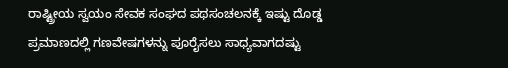ರಾಷ್ಟ್ರೀಯ ಸ್ವಯಂ ಸೇವಕ ಸಂಘದ ಪಥಸಂಚಲನಕ್ಕೆ ಇಷ್ಟು ದೊಡ್ಡ ಪ್ರಮಾಣದಲ್ಲಿ ಗಣವೇಷಗಳನ್ನು ಪೂರೈಸಲು ಸಾಧ್ಯವಾಗದಷ್ಟು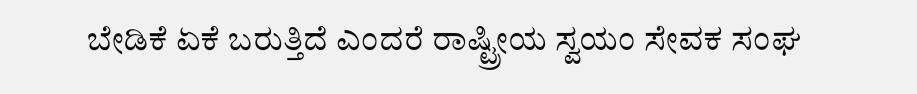ಬೇಡಿಕೆ ಏಕೆ ಬರುತ್ತಿದೆ ಎಂದರೆ ರಾಷ್ಟ್ರೀಯ ಸ್ವಯಂ ಸೇವಕ ಸಂಘ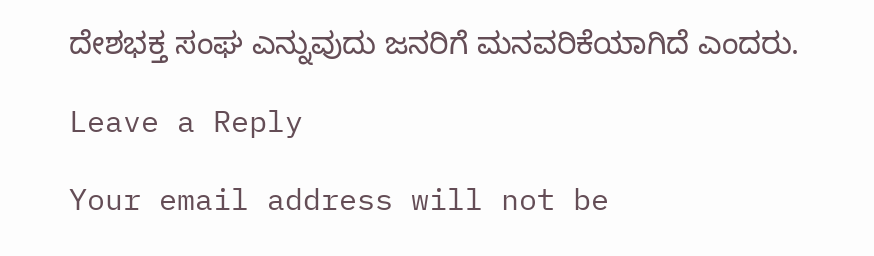ದೇಶಭಕ್ತ ಸಂಘ ಎನ್ನುವುದು ಜನರಿಗೆ ಮನವರಿಕೆಯಾಗಿದೆ ಎಂದರು.

Leave a Reply

Your email address will not be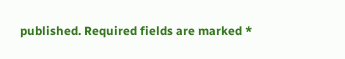published. Required fields are marked *